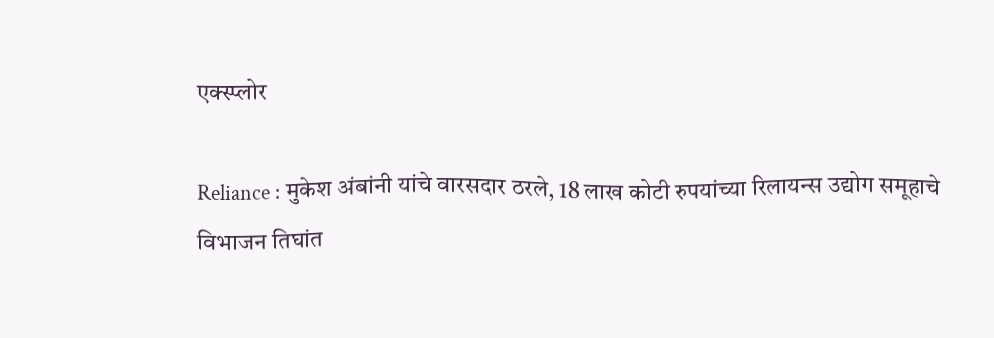एक्स्प्लोर

Reliance : मुकेश अंबांनी यांचे वारसदार ठरले, 18 लाख कोटी रुपयांच्या रिलायन्स उद्योग समूहाचे विभाजन तिघांत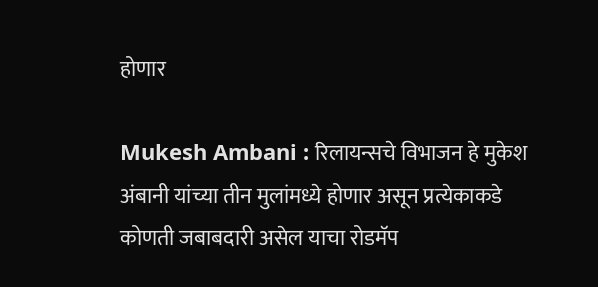होणार

Mukesh Ambani : रिलायन्सचे विभाजन हे मुकेश अंबानी यांच्या तीन मुलांमध्ये होणार असून प्रत्येकाकडे कोणती जबाबदारी असेल याचा रोडमॅप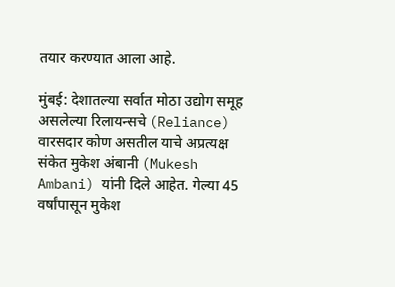तयार करण्यात आला आहे.

मुंबई: देशातल्या सर्वात मोठा उद्योग समूह असलेल्या रिलायन्सचे (Reliance) वारसदार कोण असतील याचे अप्रत्यक्ष संकेत मुकेश अंबानी (Mukesh Ambani) यांनी दिले आहेत. गेल्या 45 वर्षांपासून मुकेश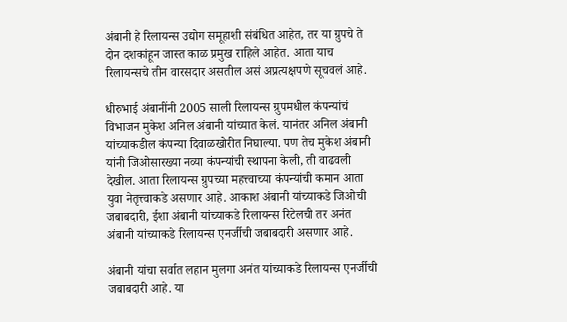अंबानी हे रिलायन्स उद्योग समूहाशी संबंधित आहेत, तर या ग्रुपचे ते दोन दशकांहून जास्त काळ प्रमुख राहिले आहेत. आता याच रिलायन्सचे तीन वारसदार असतील असं अप्रत्यक्षपणे सूचवलं आहे.

धीरुभाई अंबानींनी 2005 साली रिलायन्स ग्रुपमधील कंपन्यांचं विभाजन मुकेश अनिल अंबानी यांच्यात केलं. यानंतर अनिल अंबानी यांच्याकडील कंपन्या दिवाळखोरीत निघाल्या. पण तेच मुकेश अंबानी यांनी जिओसारख्या नव्या कंपन्यांची स्थापना केली, ती वाढवली देखील. आता रिलायन्स ग्रुपच्या महत्त्वाच्या कंपन्यांची कमान आता युवा नेतृत्त्वाकडे असणार आहे. आकाश अंबानी यांच्याकडे जिओची जबाबदारी, ईशा अंबानी यांच्याकडे रिलायन्स रिटेलची तर अनंत अंबानी यांच्याकडे रिलायन्स एनर्जीची जबाबदारी असणार आहे.

अंबानी यांचा सर्वात लहान मुलगा अनंत यांच्याकडे रिलायन्स एनर्जीची जबाबदारी आहे. या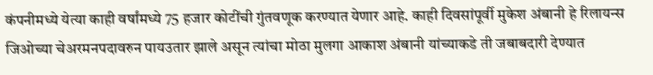कंपनीमध्ये येत्या काही वर्षांमध्ये 75 हजार कोटींची गुंतवणूक करण्यात येणार आहे. काही दिवसांपूर्वी मुकेश अंबानी हे रिलायन्स जिओच्या चेअरमनपदावरुन पायउतार झाले असून त्यांचा मोठा मुलगा आकाश अंबानी यांच्याकडे ती जबाबदारी देण्यात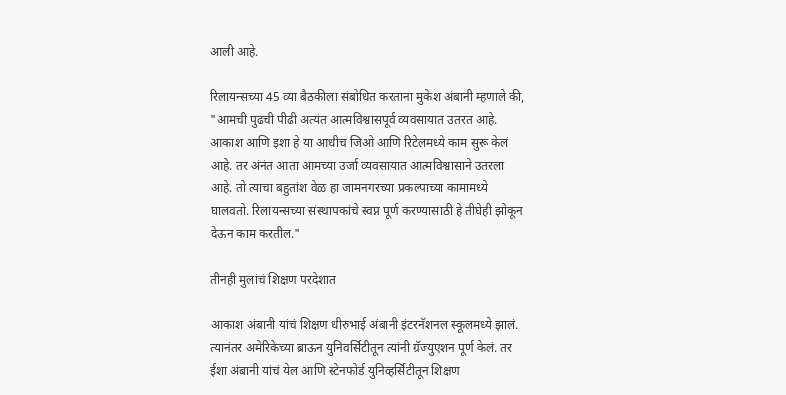आली आहे.

रिलायन्सच्या 45 व्या बैठकीला संबोधित करताना मुकेश अंबानी म्हणाले की, "आमची पुढची पीढी अत्यंत आत्मविश्वासपूर्व व्यवसायात उतरत आहे. आकाश आणि इशा हे या आधीच जिओ आणि रिटेलमध्ये काम सुरू केलं आहे. तर अंनंत आता आमच्या उर्जा व्यवसायात आत्मविश्वासाने उतरला आहे. तो त्याचा बहुतांश वेळ हा जामनगरच्या प्रकल्पाच्या कामामध्ये घालवतो. रिलायन्सच्या संस्थापकांचे स्वप्न पूर्ण करण्यासाठी हे तीघेही झोकून देऊन काम करतील."

तीनही मुलांचं शिक्षण परदेशात

आकाश अंबानी यांचं शिक्षण धीरुभाई अंबानी इंटरनॅशनल स्कूलमध्ये झालं. त्यानंतर अमेरिकेच्या ब्राऊन युनिवर्सिटीतून त्यांनी ग्रॅज्युएशन पूर्ण केलं. तर ईशा अंबानी यांचं येल आणि स्टेनफोर्ड युनिव्हर्सिटीतून शिक्षण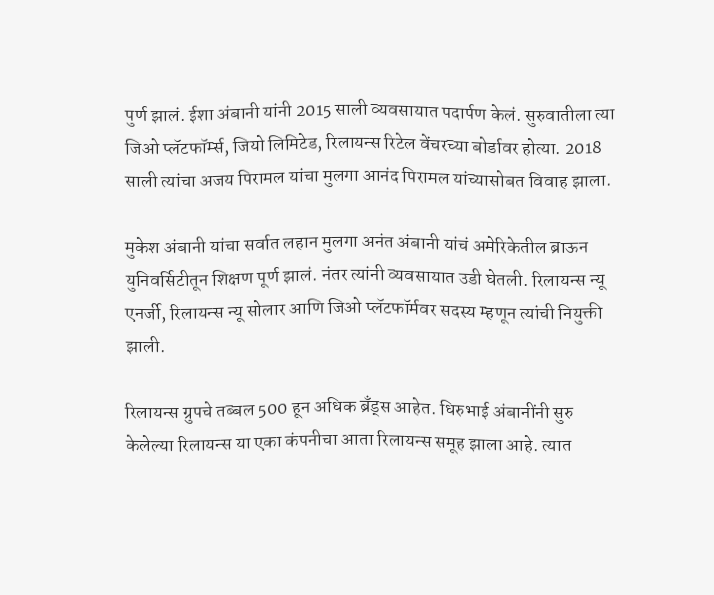पुर्ण झालं. ईशा अंबानी यांनी 2015 साली व्यवसायात पदार्पण केलं. सुरुवातीला त्या जिओ प्लॅटफॉर्म्स, जियो लिमिटेड, रिलायन्स रिटेल वेंचरच्या बोर्डावर होत्या. 2018 साली त्यांचा अजय पिरामल यांचा मुलगा आनंद पिरामल यांच्यासोबत विवाह झाला.

मुकेश अंबानी यांचा सर्वात लहान मुलगा अनंत अंबानी यांचं अमेरिकेतील ब्राऊन युनिवर्सिटीतून शिक्षण पूर्ण झालं. नंतर त्यांनी व्यवसायात उडी घेतली. रिलायन्स न्यू एनर्जी, रिलायन्स न्यू सोलार आणि जिओ प्लॅटफॉर्मवर सदस्य म्हणून त्यांची नियुक्ती झाली.

रिलायन्स ग्रुपचे तब्बल 500 हून अधिक ब्रँड्स आहेत. धिरुभाई अंबानींनी सुरु केलेल्या रिलायन्स या एका कंपनीचा आता रिलायन्स समूह झाला आहे. त्यात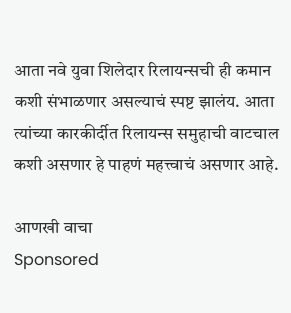आता नवे युवा शिलेदार रिलायन्सची ही कमान कशी संभाळणार असल्याचं स्पष्ट झालंय. आता त्यांच्या कारकीर्दीत रिलायन्स समुहाची वाटचाल कशी असणार हे पाहणं महत्त्वाचं असणार आहे.

आणखी वाचा
Sponsored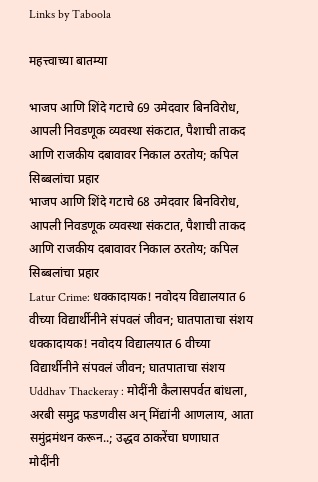Links by Taboola

महत्त्वाच्या बातम्या

भाजप आणि शिंदे गटाचे 69 उमेदवार बिनविरोध, आपली निवडणूक व्यवस्था संकटात, पैशाची ताकद आणि राजकीय दबावावर निकाल ठरतोय; कपिल सिब्बलांचा प्रहार
भाजप आणि शिंदे गटाचे 68 उमेदवार बिनविरोध, आपली निवडणूक व्यवस्था संकटात, पैशाची ताकद आणि राजकीय दबावावर निकाल ठरतोय; कपिल सिब्बलांचा प्रहार
Latur Crime: धक्कादायक! नवोदय विद्यालयात 6 वीच्या विद्यार्थीनीने संपवलं जीवन; घातपाताचा संशय
धक्कादायक! नवोदय विद्यालयात 6 वीच्या विद्यार्थीनीने संपवलं जीवन; घातपाताचा संशय
Uddhav Thackeray : मोदींनी कैलासपर्वत बांधला, अरबी समुद्र फडणवीस अन् मिंद्यांनी आणलाय, आता समुंद्रमंथन करून..; उद्धव ठाकरेंचा घणाघात
मोदींनी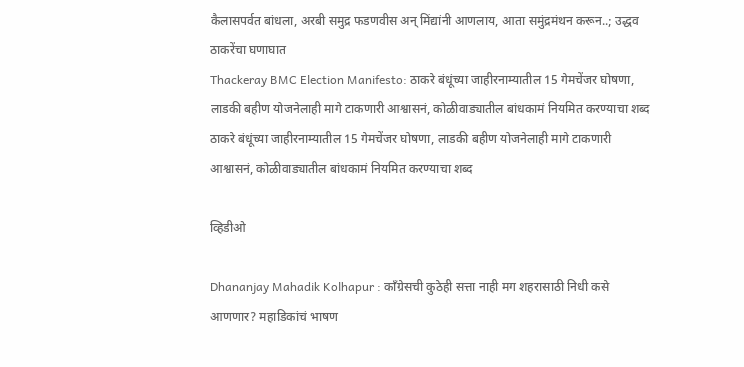कैलासपर्वत बांधला, अरबी समुद्र फडणवीस अन् मिंद्यांनी आणलाय, आता समुंद्रमंथन करून..; उद्धव ठाकरेंचा घणाघात
Thackeray BMC Election Manifesto: ठाकरे बंधूंच्या जाहीरनाम्यातील 15 गेमचेंजर घोषणा, लाडकी बहीण योजनेलाही मागे टाकणारी आश्वासनं, कोळीवाड्यातील बांधकामं नियमित करण्याचा शब्द
ठाकरे बंधूंच्या जाहीरनाम्यातील 15 गेमचेंजर घोषणा, लाडकी बहीण योजनेलाही मागे टाकणारी आश्वासनं, कोळीवाड्यातील बांधकामं नियमित करण्याचा शब्द

व्हिडीओ

Dhananjay Mahadik Kolhapur : काँग्रेसची कुठेही सत्ता नाही मग शहरासाठी निधी कसे आणणार? महाडिकांचं भाषण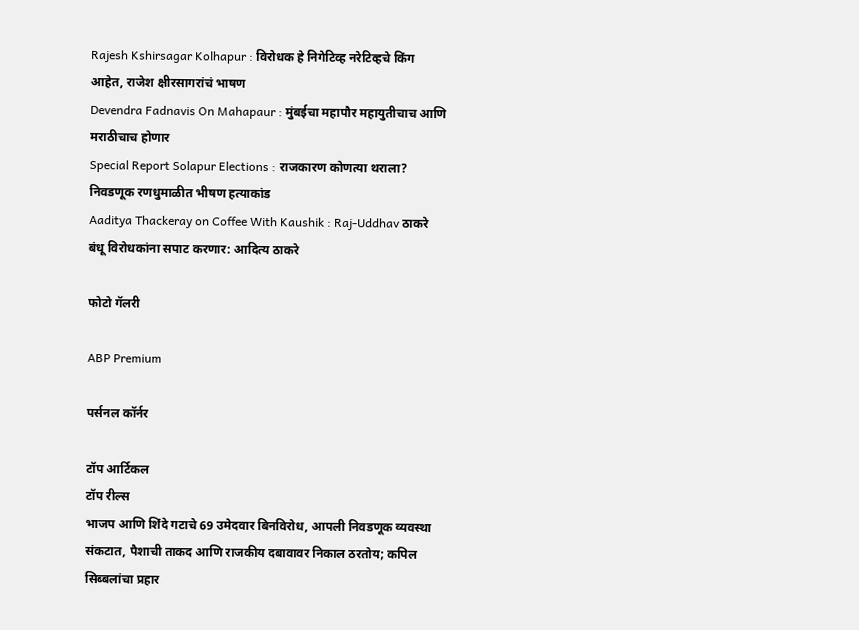Rajesh Kshirsagar Kolhapur : विरोधक हे निगेटिव्ह नरेटिव्हचे किंग आहेत, राजेश क्षीरसागरांचं भाषण
Devendra Fadnavis On Mahapaur : मुंबईचा महापौर महायुतीचाच आणि मराठीचाच होणार
Special Report Solapur Elections : राजकारण कोणत्या थराला? निवडणूक रणधुमाळीत भीषण हत्याकांड
Aaditya Thackeray on Coffee With Kaushik : Raj-Uddhav ठाकरे बंधू विरोधकांना सपाट करणार: आदित्य ठाकरे

फोटो गॅलरी

ABP Premium

पर्सनल कॉर्नर

टॉप आर्टिकल
टॉप रील्स
भाजप आणि शिंदे गटाचे 69 उमेदवार बिनविरोध, आपली निवडणूक व्यवस्था संकटात, पैशाची ताकद आणि राजकीय दबावावर निकाल ठरतोय; कपिल सिब्बलांचा प्रहार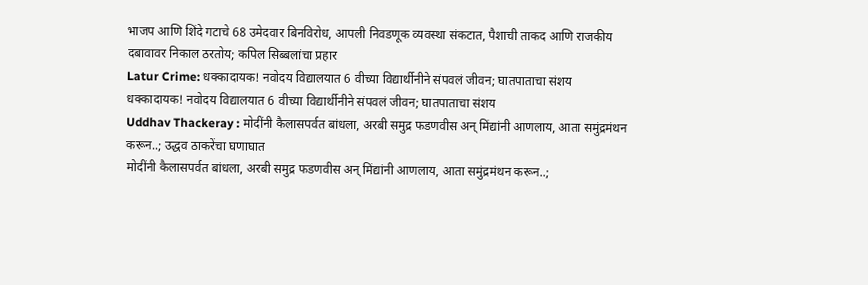भाजप आणि शिंदे गटाचे 68 उमेदवार बिनविरोध, आपली निवडणूक व्यवस्था संकटात, पैशाची ताकद आणि राजकीय दबावावर निकाल ठरतोय; कपिल सिब्बलांचा प्रहार
Latur Crime: धक्कादायक! नवोदय विद्यालयात 6 वीच्या विद्यार्थीनीने संपवलं जीवन; घातपाताचा संशय
धक्कादायक! नवोदय विद्यालयात 6 वीच्या विद्यार्थीनीने संपवलं जीवन; घातपाताचा संशय
Uddhav Thackeray : मोदींनी कैलासपर्वत बांधला, अरबी समुद्र फडणवीस अन् मिंद्यांनी आणलाय, आता समुंद्रमंथन करून..; उद्धव ठाकरेंचा घणाघात
मोदींनी कैलासपर्वत बांधला, अरबी समुद्र फडणवीस अन् मिंद्यांनी आणलाय, आता समुंद्रमंथन करून..;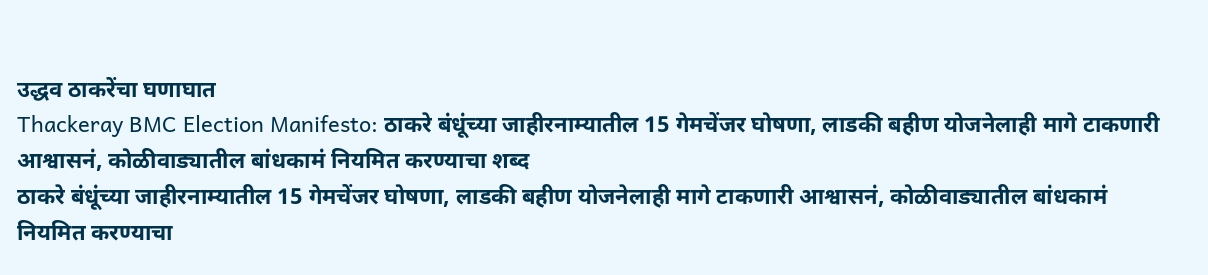उद्धव ठाकरेंचा घणाघात
Thackeray BMC Election Manifesto: ठाकरे बंधूंच्या जाहीरनाम्यातील 15 गेमचेंजर घोषणा, लाडकी बहीण योजनेलाही मागे टाकणारी आश्वासनं, कोळीवाड्यातील बांधकामं नियमित करण्याचा शब्द
ठाकरे बंधूंच्या जाहीरनाम्यातील 15 गेमचेंजर घोषणा, लाडकी बहीण योजनेलाही मागे टाकणारी आश्वासनं, कोळीवाड्यातील बांधकामं नियमित करण्याचा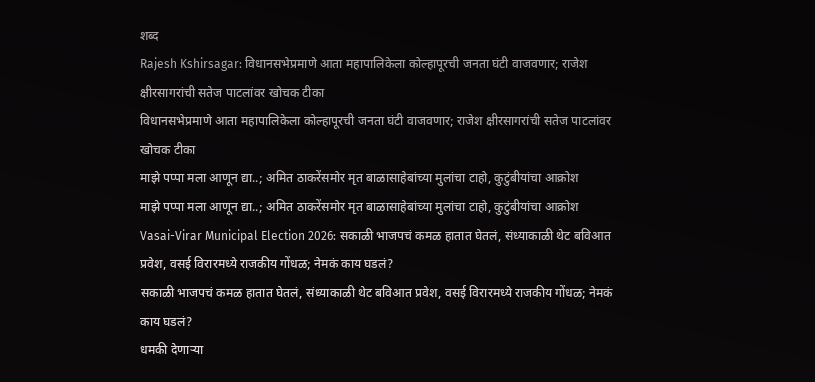शब्द
Rajesh Kshirsagar: विधानसभेप्रमाणे आता महापालिकेला कोल्हापूरची जनता घंटी वाजवणार; राजेश क्षीरसागरांची सतेज पाटलांवर खोचक टीका
विधानसभेप्रमाणे आता महापालिकेला कोल्हापूरची जनता घंटी वाजवणार; राजेश क्षीरसागरांची सतेज पाटलांवर खोचक टीका
माझे पप्पा मला आणून द्या..; अमित ठाकरेंसमोर मृत बाळासाहेबांच्या मुलांचा टाहो, कुटुंबीयांचा आक्रोश
माझे पप्पा मला आणून द्या..; अमित ठाकरेंसमोर मृत बाळासाहेबांच्या मुलांचा टाहो, कुटुंबीयांचा आक्रोश
Vasai-Virar Municipal Election 2026: सकाळी भाजपचं कमळ हातात घेतलं, संध्याकाळी थेट बविआत प्रवेश, वसई विरारमध्ये राजकीय गोंधळ; नेमकं काय घडलं?
सकाळी भाजपचं कमळ हातात घेतलं, संध्याकाळी थेट बविआत प्रवेश, वसई विरारमध्ये राजकीय गोंधळ; नेमकं काय घडलं?
धमकी देणाऱ्या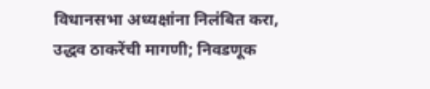विधानसभा अध्यक्षांना निलंबित करा, उद्धव ठाकरेंची मागणी; निवडणूक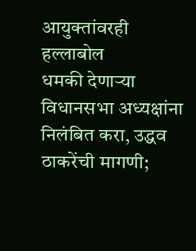आयुक्तांवरही हल्लाबोल
धमकी देणाऱ्या विधानसभा अध्यक्षांना निलंबित करा, उद्धव ठाकरेंची मागणी;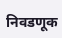निवडणूक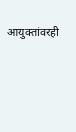आयुक्तांवरही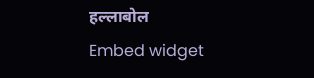हल्लाबोल
Embed widget